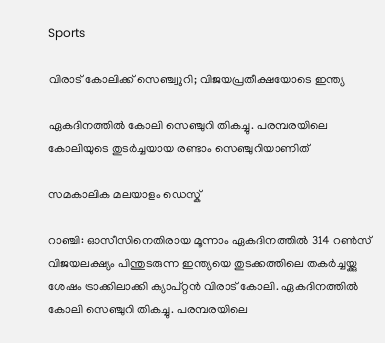Sports

വിരാട് കോലിക്ക് സെഞ്ച്വുറി; വിജയപ്രതീക്ഷയോടെ ഇന്ത്യ

ഏകദിനത്തില്‍ കോലി സെഞ്ചുറി തികച്ചു. പരമ്പരയിലെ കോലിയുടെ തുടര്‍ച്ചയായ രണ്ടാം സെഞ്ചുറിയാണിത്

സമകാലിക മലയാളം ഡെസ്ക്

റാഞ്ചി: ഓസീസിനെതിരായ മൂന്നാം ഏകദിനത്തില്‍ 314 റണ്‍സ് വിജയലക്ഷ്യം പിന്തുടരുന്ന ഇന്ത്യയെ തുടക്കത്തിലെ തകര്‍ച്ചയ്ക്കു ശേഷം ട്രാക്കിലാക്കി ക്യാപ്റ്റന്‍ വിരാട് കോലി. ഏകദിനത്തില്‍ കോലി സെഞ്ചുറി തികച്ചു. പരമ്പരയിലെ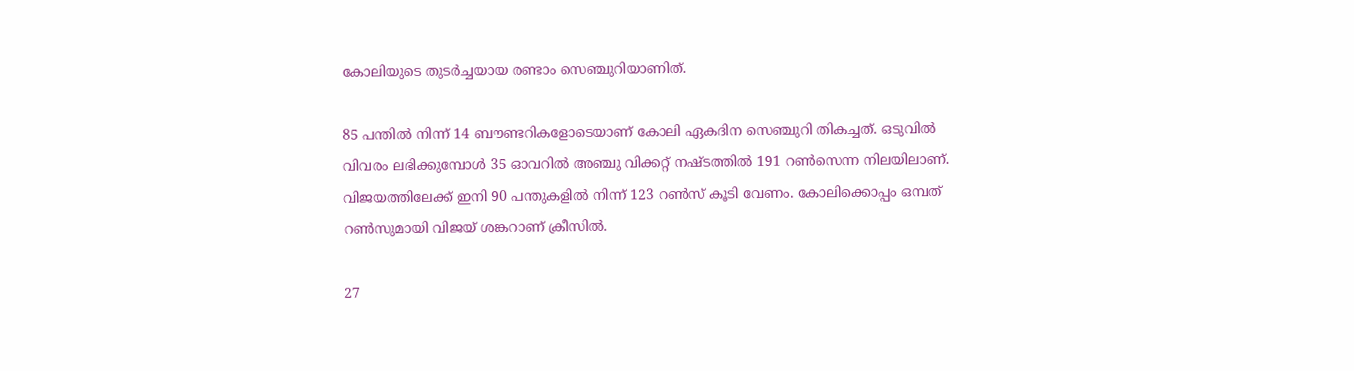കോലിയുടെ തുടര്‍ച്ചയായ രണ്ടാം സെഞ്ചുറിയാണിത്.

85 പന്തില്‍ നിന്ന് 14 ബൗണ്ടറികളോടെയാണ് കോലി ഏകദിന സെഞ്ചുറി തികച്ചത്. ഒടുവില്‍ വിവരം ലഭിക്കുമ്പോള്‍ 35 ഓവറില്‍ അഞ്ചു വിക്കറ്റ് നഷ്ടത്തില്‍ 191 റണ്‍സെന്ന നിലയിലാണ്. വിജയത്തിലേക്ക് ഇനി 90 പന്തുകളില്‍ നിന്ന് 123 റണ്‍സ് കൂടി വേണം. കോലിക്കൊപ്പം ഒമ്പത് റണ്‍സുമായി വിജയ് ശങ്കറാണ് ക്രീസില്‍.

27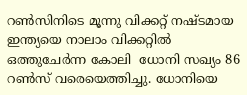റണ്‍സിനിടെ മൂന്നു വിക്കറ്റ് നഷ്ടമായ ഇന്ത്യയെ നാലാം വിക്കറ്റില്‍ ഒത്തുചേര്‍ന്ന കോലി  ധോനി സഖ്യം 86 റണ്‍സ് വരെയെത്തിച്ചു. ധോനിയെ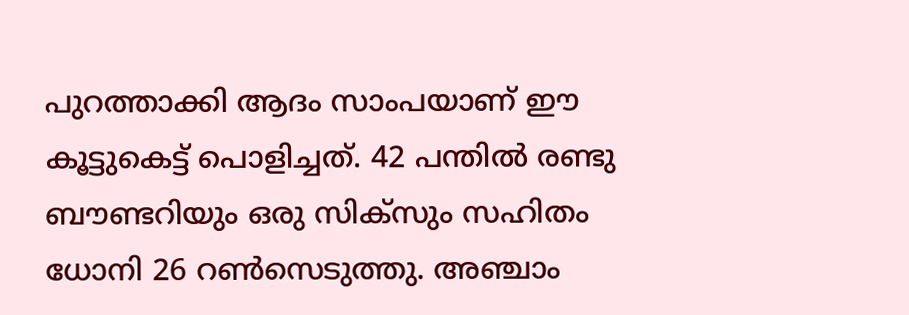പുറത്താക്കി ആദം സാംപയാണ് ഈ കൂട്ടുകെട്ട് പൊളിച്ചത്. 42 പന്തില്‍ രണ്ടു ബൗണ്ടറിയും ഒരു സിക്‌സും സഹിതം ധോനി 26 റണ്‍സെടുത്തു. അഞ്ചാം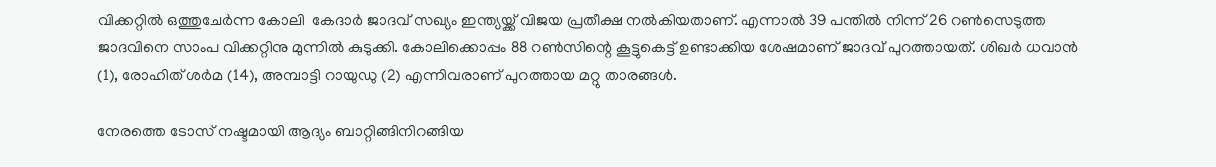വിക്കറ്റില്‍ ഒത്തുചേര്‍ന്ന കോലി  കേദാര്‍ ജാദവ് സഖ്യം ഇന്ത്യയ്ക്ക് വിജയ പ്രതീക്ഷ നല്‍കിയതാണ്. എന്നാല്‍ 39 പന്തില്‍ നിന്ന് 26 റണ്‍സെടുത്ത ജാദവിനെ സാംപ വിക്കറ്റിനു മുന്നില്‍ കുടുക്കി. കോലിക്കൊപ്പം 88 റണ്‍സിന്റെ കൂട്ടുകെട്ട് ഉണ്ടാക്കിയ ശേഷമാണ് ജാദവ് പുറത്തായത്. ശിഖര്‍ ധവാന്‍ (1), രോഹിത് ശര്‍മ (14), അമ്പാട്ടി റായുഡു (2) എന്നിവരാണ് പുറത്തായ മറ്റു താരങ്ങള്‍.

നേരത്തെ ടോസ് നഷ്ടമായി ആദ്യം ബാറ്റിങ്ങിനിറങ്ങിയ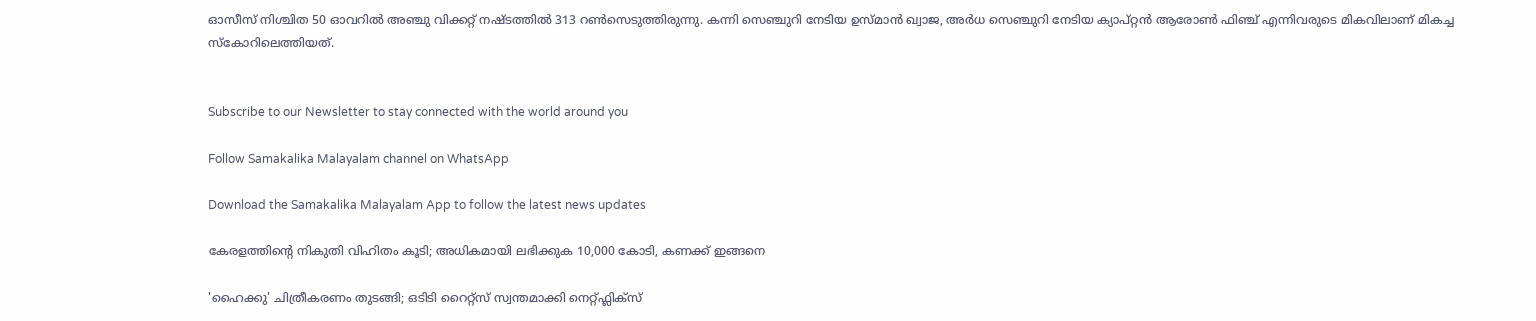ഓസീസ് നിശ്ചിത 50 ഓവറില്‍ അഞ്ചു വിക്കറ്റ് നഷ്ടത്തില്‍ 313 റണ്‍സെടുത്തിരുന്നു. കന്നി സെഞ്ചുറി നേടിയ ഉസ്മാന്‍ ഖ്വാജ, അര്‍ധ സെഞ്ചുറി നേടിയ ക്യാപ്റ്റന്‍ ആരോണ്‍ ഫിഞ്ച് എന്നിവരുടെ മികവിലാണ് മികച്ച സ്‌കോറിലെത്തിയത്.


Subscribe to our Newsletter to stay connected with the world around you

Follow Samakalika Malayalam channel on WhatsApp

Download the Samakalika Malayalam App to follow the latest news updates

കേരളത്തിന്റെ നികുതി വിഹിതം കൂടി; അധികമായി ലഭിക്കുക 10,000 കോടി, കണക്ക് ഇങ്ങനെ

'ഹൈക്കു' ചിത്രീകരണം തുടങ്ങി; ഒടിടി റൈറ്റ്സ് സ്വന്തമാക്കി നെറ്റ്ഫ്ലിക്സ്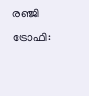രഞ്ജി ട്രോഫി: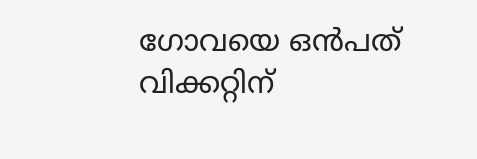ഗോവയെ ഒൻപത് വിക്കറ്റിന്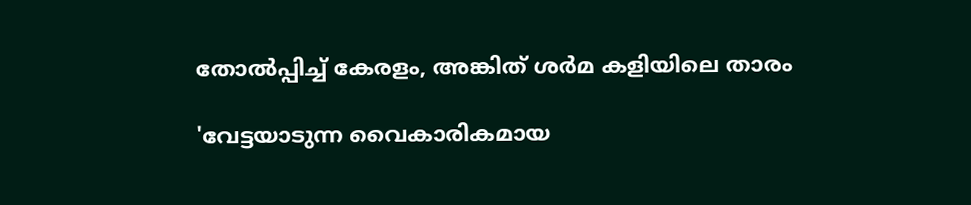തോൽപ്പിച്ച് കേരളം, അങ്കിത് ശർമ കളിയിലെ താരം

'വേട്ടയാടുന്ന വൈകാരികമായ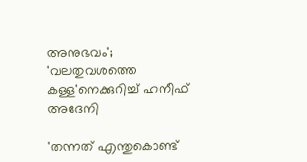അനുഭവം'; 'വലതുവശത്തെ കള്ള'നെക്കുറിച്ച് ഹനീഫ് അദേനി

'തന്നത് എന്തുകൊണ്ട്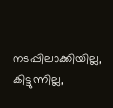നടപ്പിലാക്കിയില്ല, കിട്ടുന്നില്ല,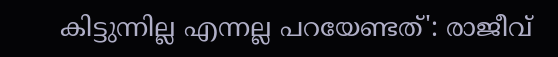കിട്ടുന്നില്ല എന്നല്ല പറയേണ്ടത്': രാജീവ്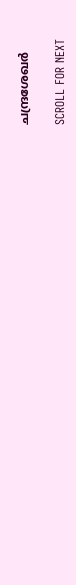ചന്ദ്രശേഖര്‍

SCROLL FOR NEXT